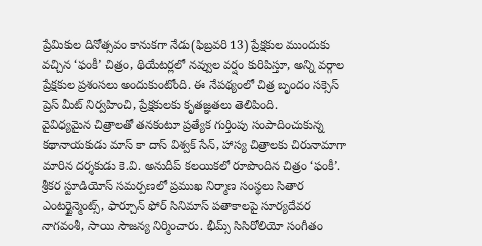ప్రేమికుల దినోత్సవం కానుకగా నేడు(ఫిబ్రవరి 13) ప్రేక్షకుల ముందుకు వచ్చిన ‘ఫంకీ’ చిత్రం, థియేటర్లలో నవ్వుల వర్షం కురిపిస్తూ, అన్ని వర్గాల ప్రేక్షకుల ప్రశంసలు అందుకుంటోంది. ఈ నేపథ్యంలో చిత్ర బృందం సక్సెస్ ప్రెస్ మీట్ నిర్వహించి, ప్రేక్షకులకు కృతజ్ఞతలు తెలిపింది.
వైవిధ్యమైన చిత్రాలతో తనకంటూ ప్రత్యేక గుర్తింపు సంపాదించుకున్న కథానాయకుడు మాస్ కా దాస్ విశ్వక్ సేన్, హాస్య చిత్రాలకు చిరునామాగా మారిన దర్శకుడు కె.వి. అనుదీప్ కలయికలో రూపొందిన చిత్రం ‘ఫంకీ’. శ్రీకర స్టూడియోస్ సమర్పణలో ప్రముఖ నిర్మాణ సంస్థలు సితార ఎంటర్టైన్మెంట్స్, ఫార్చూన్ ఫోర్ సినిమాస్ పతాకాలపై సూర్యదేవర నాగవంశీ, సాయి సౌజన్య నిర్మించారు. భీమ్స్ సిసిరోలియో సంగీతం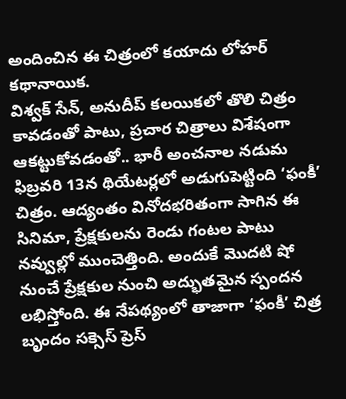అందించిన ఈ చిత్రంలో కయాదు లోహర్ కథానాయిక.
విశ్వక్ సేన్, అనుదీప్ కలయికలో తొలి చిత్రం కావడంతో పాటు, ప్రచార చిత్రాలు విశేషంగా ఆకట్టుకోవడంతో.. భారీ అంచనాల నడుమ ఫిబ్రవరి 13న థియేటర్లలో అడుగుపెట్టింది ‘ఫంకీ’ చిత్రం. ఆద్యంతం వినోదభరితంగా సాగిన ఈ సినిమా, ప్రేక్షకులను రెండు గంటల పాటు నవ్వుల్లో ముంచెత్తింది. అందుకే మొదటి షో నుంచే ప్రేక్షకుల నుంచి అద్భుతమైన స్పందన లభిస్తోంది. ఈ నేపథ్యంలో తాజాగా ‘ఫంకీ’ చిత్ర బృందం సక్సెస్ ప్రెస్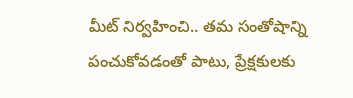మీట్ నిర్వహించి.. తమ సంతోషాన్ని పంచుకోవడంతో పాటు, ప్రేక్షకులకు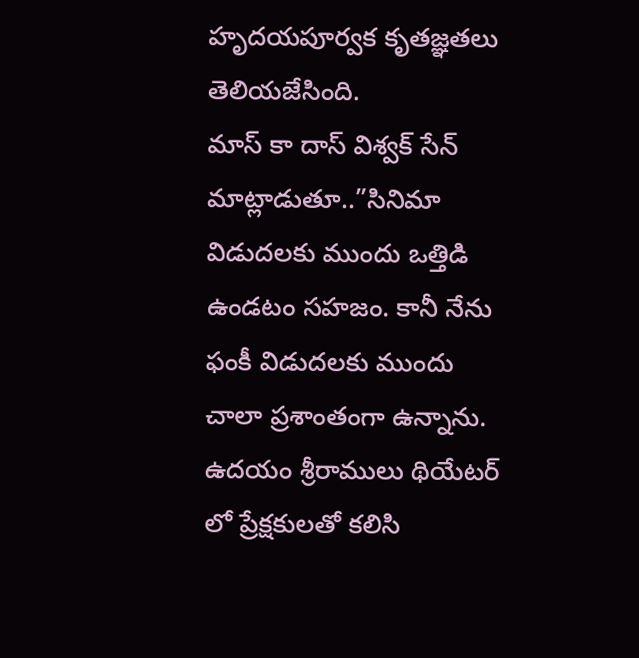హృదయపూర్వక కృతజ్ఞతలు తెలియజేసింది.
మాస్ కా దాస్ విశ్వక్ సేన్ మాట్లాడుతూ..”సినిమా విడుదలకు ముందు ఒత్తిడి ఉండటం సహజం. కానీ నేను ఫంకీ విడుదలకు ముందు చాలా ప్రశాంతంగా ఉన్నాను. ఉదయం శ్రీరాములు థియేటర్ లో ప్రేక్షకులతో కలిసి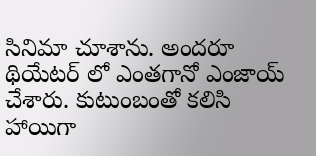సినిమా చూశాను. అందరూ థియేటర్ లో ఎంతగానో ఎంజాయ్ చేశారు. కుటుంబంతో కలిసి హాయిగా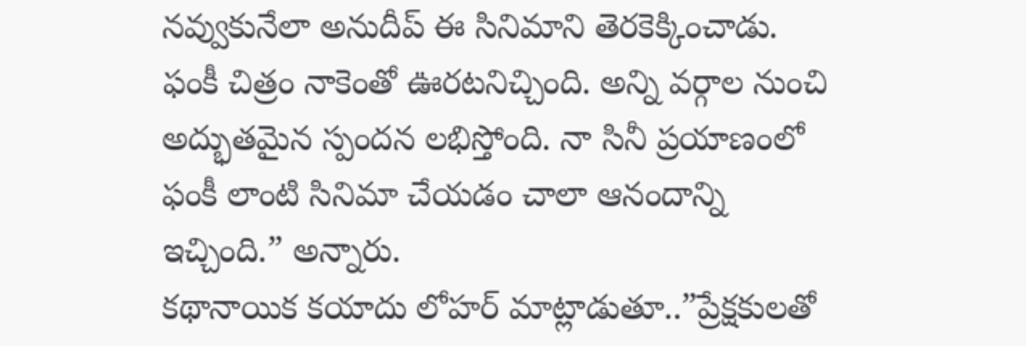నవ్వుకునేలా అనుదీప్ ఈ సినిమాని తెరకెక్కించాడు. ఫంకీ చిత్రం నాకెంతో ఊరటనిచ్చింది. అన్ని వర్గాల నుంచి అద్భుతమైన స్పందన లభిస్తోంది. నా సినీ ప్రయాణంలో ఫంకీ లాంటి సినిమా చేయడం చాలా ఆనందాన్ని ఇచ్చింది.” అన్నారు.
కథానాయిక కయాదు లోహర్ మాట్లాడుతూ..”ప్రేక్షకులతో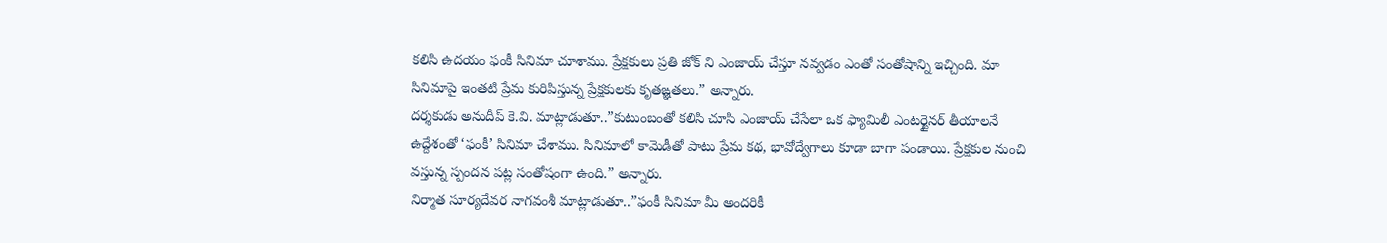కలిసి ఉదయం ఫంకీ సినిమా చూశాము. ప్రేక్షకులు ప్రతి జోక్ ని ఎంజాయ్ చేస్తూ నవ్వడం ఎంతో సంతోషాన్ని ఇచ్చింది. మా సినిమాపై ఇంతటి ప్రేమ కురిపిస్తున్న ప్రేక్షకులకు కృతఙ్ఞతలు.” అన్నారు.
దర్శకుడు అనుదీప్ కె.వి. మాట్లాడుతూ..”కుటుంబంతో కలిసి చూసి ఎంజాయ్ చేసేలా ఒక ఫ్యామిలీ ఎంటర్టైనర్ తీయాలనే ఉద్దేశంతో ‘ఫంకీ’ సినిమా చేశాము. సినిమాలో కామెడీతో పాటు ప్రేమ కథ, భావోద్వేగాలు కూడా బాగా పండాయి. ప్రేక్షకుల నుంచి వస్తున్న స్పందన పట్ల సంతోషంగా ఉంది.” అన్నారు.
నిర్మాత సూర్యదేవర నాగవంశీ మాట్లాడుతూ..”ఫంకీ సినిమా మీ అందరికీ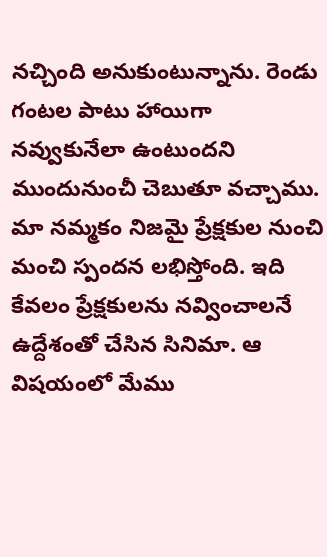నచ్చింది అనుకుంటున్నాను. రెండు గంటల పాటు హాయిగా నవ్వుకునేలా ఉంటుందని ముందునుంచీ చెబుతూ వచ్చాము. మా నమ్మకం నిజమై ప్రేక్షకుల నుంచి మంచి స్పందన లభిస్తోంది. ఇది కేవలం ప్రేక్షకులను నవ్వించాలనే ఉద్దేశంతో చేసిన సినిమా. ఆ విషయంలో మేము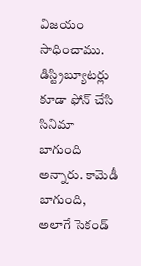విజయం సాధించాము. డిస్ట్రిబ్యూటర్లు కూడా ఫోన్ చేసి సినిమా బాగుంది అన్నారు. కామెడీ బాగుంది, అలాగే సెకండ్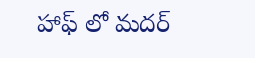హాఫ్ లో మదర్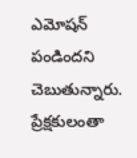ఎమోషన్ పండిందని చెబుతున్నారు. ప్రేక్షకులంతా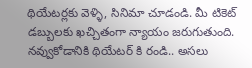థియేటర్లకు వెళ్ళి, సినిమా చూడండి. మీ టికెట్ డబ్బులకు ఖచ్చితంగా న్యాయం జరుగుతుంది. నవ్వుకోడానికి థియేటర్ కి రండి.. అసలు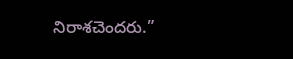నిరాశచెందరు.”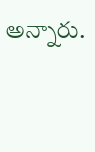అన్నారు.